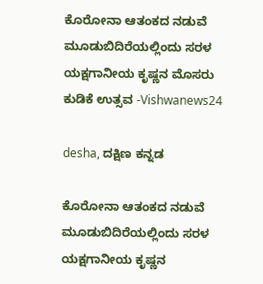ಕೊರೋನಾ ಆತಂಕದ ನಡುವೆ ಮೂಡುಬಿದಿರೆಯಲ್ಲಿಂದು ಸರಳ ಯಕ್ಷಗಾನೀಯ ಕೃಷ್ಣನ ಮೊಸರು ಕುಡಿಕೆ ಉತ್ಸವ -Vishwanews24

desha, ದಕ್ಷಿಣ ಕನ್ನಡ

ಕೊರೋನಾ ಆತಂಕದ ನಡುವೆ ಮೂಡುಬಿದಿರೆಯಲ್ಲಿಂದು ಸರಳ ಯಕ್ಷಗಾನೀಯ ಕೃಷ್ಣನ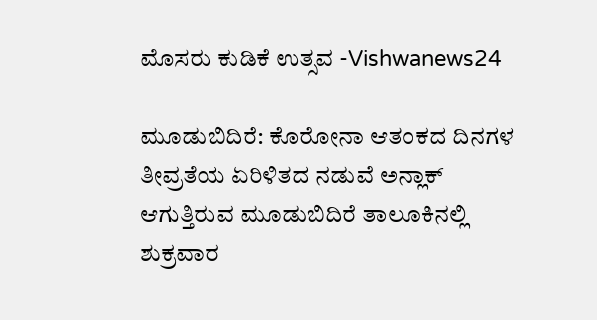ಮೊಸರು ಕುಡಿಕೆ ಉತ್ಸವ -Vishwanews24

ಮೂಡುಬಿದಿರೆ: ಕೊರೋನಾ ಆತಂಕದ ದಿನಗಳ ತೀವ್ರತೆಯ ಏರಿಳಿತದ ನಡುವೆ ಅನ್ಲಾಕ್ ಆಗುತ್ತಿರುವ ಮೂಡುಬಿದಿರೆ ತಾಲೂಕಿನಲ್ಲಿ ಶುಕ್ರವಾರ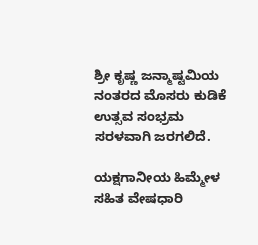ಶ್ರೀ ಕೃಷ್ಣ ಜನ್ಮಾಷ್ಟಮಿಯ ನಂತರದ ಮೊಸರು ಕುಡಿಕೆ ಉತ್ಸವ ಸಂಭ್ರಮ ಸರಳವಾಗಿ ಜರಗಲಿದೆ.

ಯಕ್ಷಗಾನೀಯ ಹಿಮ್ಮೇಳ ಸಹಿತ ವೇಷಧಾರಿ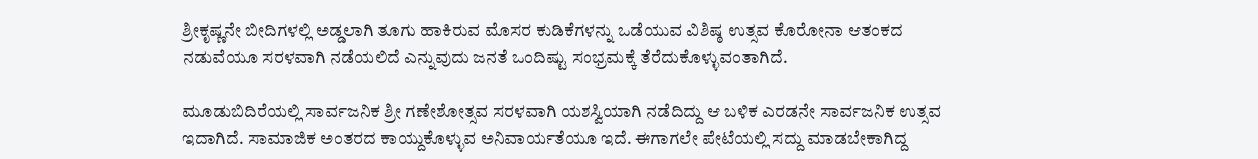ಶ್ರೀಕೃಷ್ಣನೇ ಬೀದಿಗಳಲ್ಲಿ ಅಡ್ಡಲಾಗಿ ತೂಗು ಹಾಕಿರುವ ಮೊಸರ ಕುಡಿಕೆಗಳನ್ನು ಒಡೆಯುವ ವಿಶಿಷ್ಠ ಉತ್ಸವ ಕೊರೋನಾ ಆತಂಕದ ನಡುವೆಯೂ ಸರಳವಾಗಿ ನಡೆಯಲಿದೆ ಎನ್ನುವುದು ಜನತೆ ಒಂದಿಷ್ಟು ಸಂಭ್ರಮಕ್ಕೆ ತೆರೆದುಕೊಳ್ಳುವಂತಾಗಿದೆ.

ಮೂಡುಬಿದಿರೆಯಲ್ಲಿ ಸಾರ್ವಜನಿಕ ಶ್ರೀ ಗಣೇಶೋತ್ಸವ ಸರಳವಾಗಿ ಯಶಸ್ವಿಯಾಗಿ ನಡೆದಿದ್ದು ಆ ಬಳಿಕ ಎರಡನೇ ಸಾರ್ವಜನಿಕ ಉತ್ಸವ ಇದಾಗಿದೆ. ಸಾಮಾಜಿಕ ಅಂತರದ ಕಾಯ್ದುಕೊಳ್ಳುವ ಅನಿವಾರ್ಯತೆಯೂ ಇದೆ. ಈಗಾಗಲೇ ಪೇಟೆಯಲ್ಲಿ ಸದ್ದು ಮಾಡಬೇಕಾಗಿದ್ದ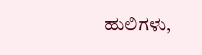ಹುಲಿಗಳು,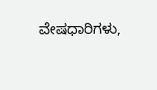ವೇಷಧಾರಿಗಳು,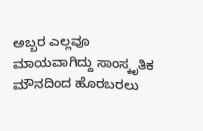ಅಬ್ಬರ ಎಲ್ಲವೂ ಮಾಯವಾಗಿದ್ದು ಸಾಂಸ್ಕೃತಿಕ ಮೌನದಿಂದ ಹೊರಬರಲು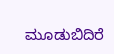ಮೂಡುಬಿದಿರೆ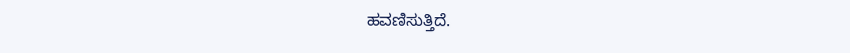ಹವಣಿಸುತ್ತಿದೆ.